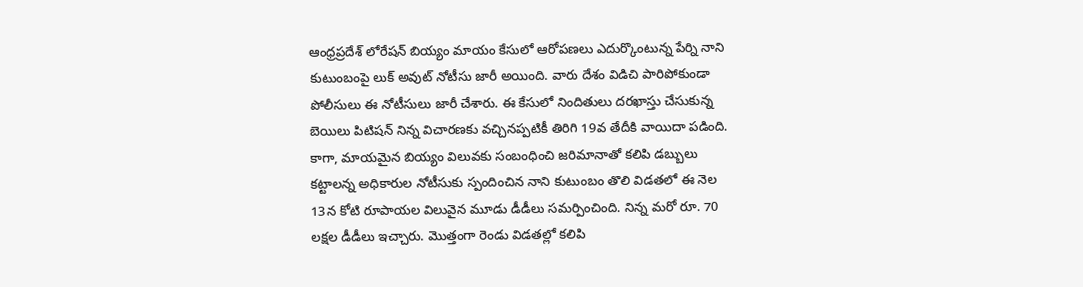ఆంధ్రప్రదేశ్ లోరేషన్ బియ్యం మాయం కేసులో ఆరోపణలు ఎదుర్కొంటున్న పేర్ని నాని కుటుంబంపై లుక్ అవుట్ నోటీసు జారీ అయింది. వారు దేశం విడిచి పారిపోకుండా పోలీసులు ఈ నోటీసులు జారీ చేశారు. ఈ కేసులో నిందితులు దరఖాస్తు చేసుకున్న బెయిలు పిటిషన్ నిన్న విచారణకు వచ్చినప్పటికీ తిరిగి 19వ తేదీకి వాయిదా పడింది. కాగా, మాయమైన బియ్యం విలువకు సంబంధించి జరిమానాతో కలిపి డబ్బులు కట్టాలన్న అధికారుల నోటీసుకు స్పందించిన నాని కుటుంబం తొలి విడతలో ఈ నెల 13న కోటి రూపాయల విలువైన మూడు డీడీలు సమర్పించింది. నిన్న మరో రూ. 70 లక్షల డీడీలు ఇచ్చారు. మొత్తంగా రెండు విడతల్లో కలిపి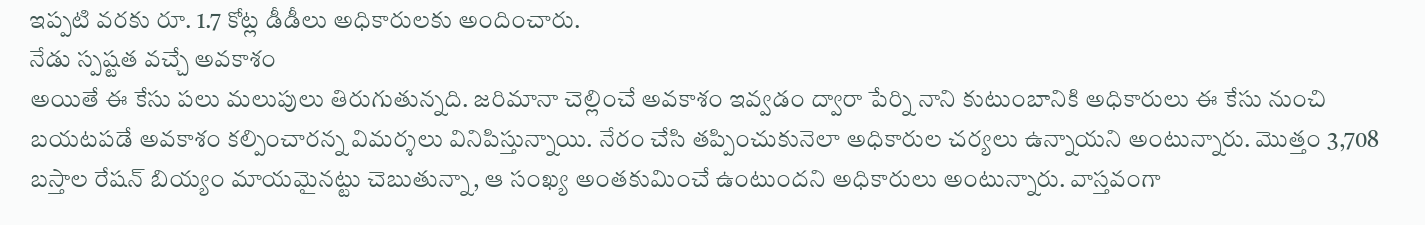ఇప్పటి వరకు రూ. 1.7 కోట్ల డీడీలు అధికారులకు అందించారు.
నేడు స్పష్టత వచ్చే అవకాశం
అయితే ఈ కేసు పలు మలుపులు తిరుగుతున్నది. జరిమానా చెల్లించే అవకాశం ఇవ్వడం ద్వారా పేర్ని నాని కుటుంబానికి అధికారులు ఈ కేసు నుంచి బయటపడే అవకాశం కల్పించారన్న విమర్శలు వినిపిస్తున్నాయి. నేరం చేసి తప్పించుకునెలా అధికారుల చర్యలు ఉన్నాయని అంటున్నారు. మొత్తం 3,708 బస్తాల రేషన్ బియ్యం మాయమైనట్టు చెబుతున్నా, ఆ సంఖ్య అంతకుమించే ఉంటుందని అధికారులు అంటున్నారు. వాస్తవంగా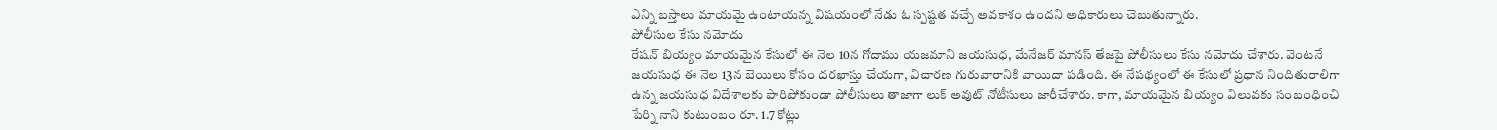ఎన్ని బస్తాలు మాయమై ఉంటాయన్న విషయంలో నేడు ఓ స్పష్టత వచ్చే అవకాశం ఉందని అధికారులు చెబుతున్నారు.
పోలీసుల కేసు నమోదు
రేషన్ బియ్యం మాయమైన కేసులో ఈ నెల 10న గోదాము యజమాని జయసుధ, మేనేజర్ మానస్ తేజపై పోలీసులు కేసు నమోదు చేశారు. వెంటనే జయసుధ ఈ నెల 13న బెయిలు కోసం దరఖాస్తు చేయగా, విచారణ గురువారానికి వాయిదా పడింది. ఈ నేపథ్యంలో ఈ కేసులో ప్రధాన నిందితురాలిగా ఉన్న జయసుధ విదేశాలకు పారిపోకుండా పోలీసులు తాజాగా లుక్ అవుట్ నోటీసులు జారీచేశారు. కాగా, మాయమైన బియ్యం విలువకు సంబంధించి పేర్ని నాని కుటుంబం రూ. 1.7 కోట్లు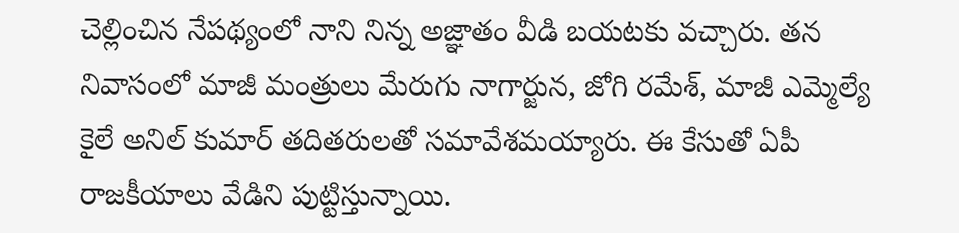చెల్లించిన నేపథ్యంలో నాని నిన్న అజ్ఞాతం వీడి బయటకు వచ్చారు. తన నివాసంలో మాజీ మంత్రులు మేరుగు నాగార్జున, జోగి రమేశ్, మాజీ ఎమ్మెల్యే కైలే అనిల్ కుమార్ తదితరులతో సమావేశమయ్యారు. ఈ కేసుతో ఏపీ రాజకీయాలు వేడిని పుట్టిస్తున్నాయి.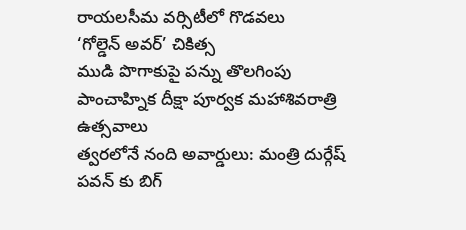రాయలసీమ వర్సిటీలో గొడవలు
‘గోల్డెన్ అవర్’ చికిత్స
ముడి పొగాకుపై పన్ను తొలగింపు
పాంచాహ్నిక దీక్షా పూర్వక మహాశివరాత్రి ఉత్సవాలు
త్వరలోనే నంది అవార్డులు: మంత్రి దుర్గేష్
పవన్ కు బిగ్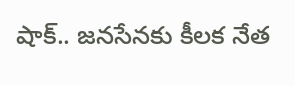షాక్.. జనసేనకు కీలక నేత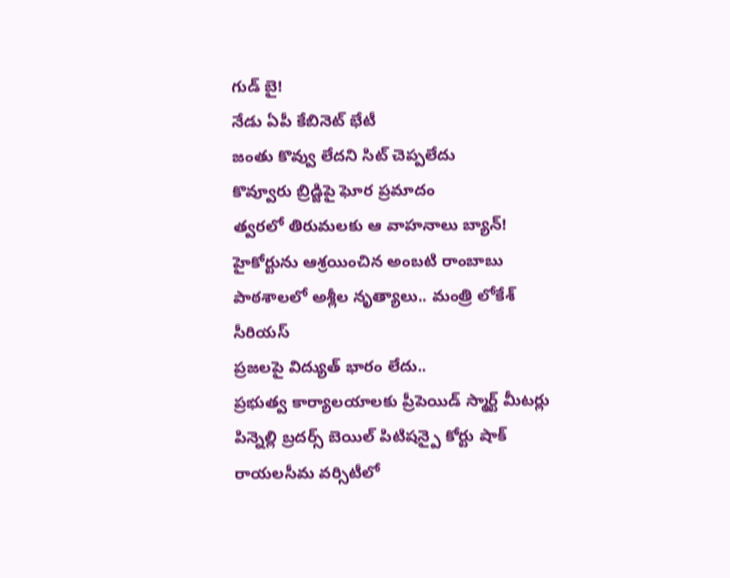గుడ్ బై!
నేడు ఏపీ కేబినెట్ భేటీ
జంతు కొవ్వు లేదని సిట్ చెప్పలేదు
కొవ్వూరు బ్రిడ్జిపై ఘోర ప్రమాదం
త్వరలో తిరుమలకు ఆ వాహనాలు బ్యాన్!
హైకోర్టును ఆశ్రయించిన అంబటి రాంబాబు
పాఠశాలలో అశ్లీల నృత్యాలు.. మంత్రి లోకేశ్ సీరియస్
ప్రజలపై విద్యుత్ భారం లేదు..
ప్రభుత్వ కార్యాలయాలకు ప్రీపెయిడ్ స్మార్ట్ మీటర్లు
పిన్నెల్లి బ్రదర్స్ బెయిల్ పిటిషన్పై కోర్టు షాక్
రాయలసీమ వర్సిటీలో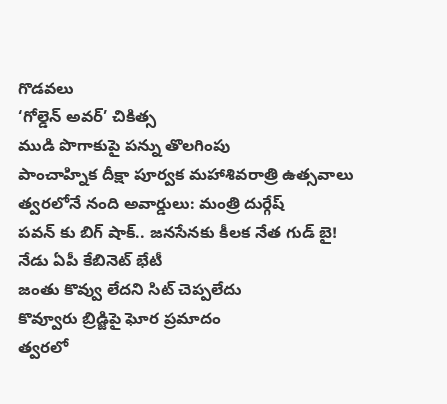గొడవలు
‘గోల్డెన్ అవర్’ చికిత్స
ముడి పొగాకుపై పన్ను తొలగింపు
పాంచాహ్నిక దీక్షా పూర్వక మహాశివరాత్రి ఉత్సవాలు
త్వరలోనే నంది అవార్డులు: మంత్రి దుర్గేష్
పవన్ కు బిగ్ షాక్.. జనసేనకు కీలక నేత గుడ్ బై!
నేడు ఏపీ కేబినెట్ భేటీ
జంతు కొవ్వు లేదని సిట్ చెప్పలేదు
కొవ్వూరు బ్రిడ్జిపై ఘోర ప్రమాదం
త్వరలో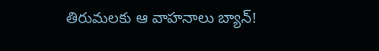తిరుమలకు ఆ వాహనాలు బ్యాన్!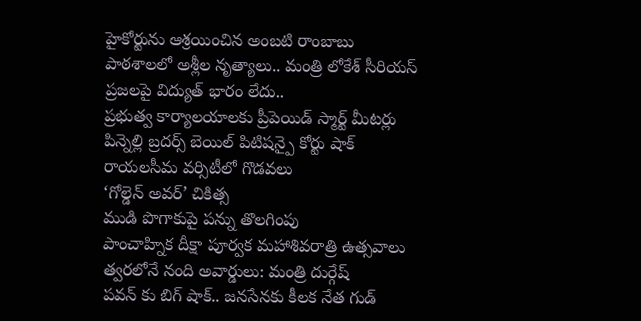హైకోర్టును ఆశ్రయించిన అంబటి రాంబాబు
పాఠశాలలో అశ్లీల నృత్యాలు.. మంత్రి లోకేశ్ సీరియస్
ప్రజలపై విద్యుత్ భారం లేదు..
ప్రభుత్వ కార్యాలయాలకు ప్రీపెయిడ్ స్మార్ట్ మీటర్లు
పిన్నెల్లి బ్రదర్స్ బెయిల్ పిటిషన్పై కోర్టు షాక్
రాయలసీమ వర్సిటీలో గొడవలు
‘గోల్డెన్ అవర్’ చికిత్స
ముడి పొగాకుపై పన్ను తొలగింపు
పాంచాహ్నిక దీక్షా పూర్వక మహాశివరాత్రి ఉత్సవాలు
త్వరలోనే నంది అవార్డులు: మంత్రి దుర్గేష్
పవన్ కు బిగ్ షాక్.. జనసేనకు కీలక నేత గుడ్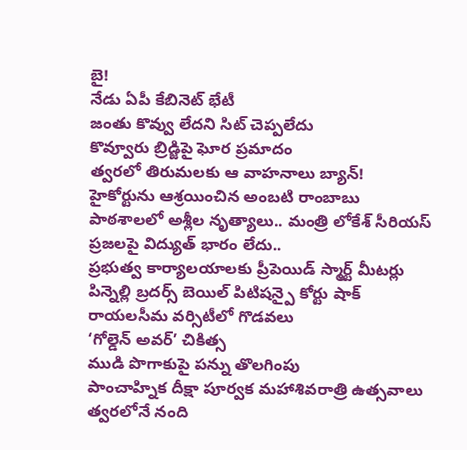బై!
నేడు ఏపీ కేబినెట్ భేటీ
జంతు కొవ్వు లేదని సిట్ చెప్పలేదు
కొవ్వూరు బ్రిడ్జిపై ఘోర ప్రమాదం
త్వరలో తిరుమలకు ఆ వాహనాలు బ్యాన్!
హైకోర్టును ఆశ్రయించిన అంబటి రాంబాబు
పాఠశాలలో అశ్లీల నృత్యాలు.. మంత్రి లోకేశ్ సీరియస్
ప్రజలపై విద్యుత్ భారం లేదు..
ప్రభుత్వ కార్యాలయాలకు ప్రీపెయిడ్ స్మార్ట్ మీటర్లు
పిన్నెల్లి బ్రదర్స్ బెయిల్ పిటిషన్పై కోర్టు షాక్
రాయలసీమ వర్సిటీలో గొడవలు
‘గోల్డెన్ అవర్’ చికిత్స
ముడి పొగాకుపై పన్ను తొలగింపు
పాంచాహ్నిక దీక్షా పూర్వక మహాశివరాత్రి ఉత్సవాలు
త్వరలోనే నంది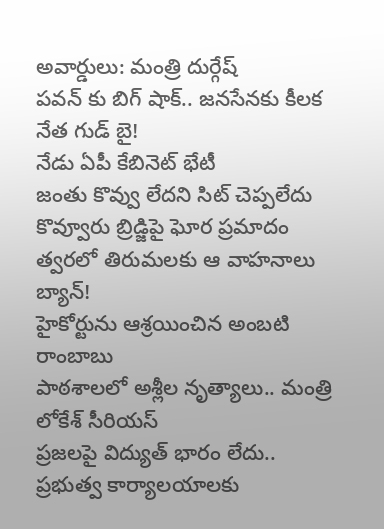అవార్డులు: మంత్రి దుర్గేష్
పవన్ కు బిగ్ షాక్.. జనసేనకు కీలక నేత గుడ్ బై!
నేడు ఏపీ కేబినెట్ భేటీ
జంతు కొవ్వు లేదని సిట్ చెప్పలేదు
కొవ్వూరు బ్రిడ్జిపై ఘోర ప్రమాదం
త్వరలో తిరుమలకు ఆ వాహనాలు బ్యాన్!
హైకోర్టును ఆశ్రయించిన అంబటి రాంబాబు
పాఠశాలలో అశ్లీల నృత్యాలు.. మంత్రి లోకేశ్ సీరియస్
ప్రజలపై విద్యుత్ భారం లేదు..
ప్రభుత్వ కార్యాలయాలకు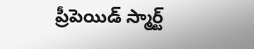ప్రీపెయిడ్ స్మార్ట్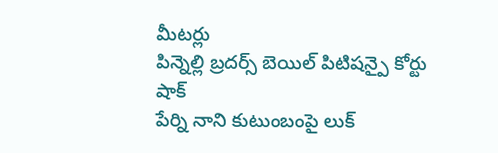మీటర్లు
పిన్నెల్లి బ్రదర్స్ బెయిల్ పిటిషన్పై కోర్టు షాక్
పేర్ని నాని కుటుంబంపై లుక్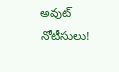అవుట్ నోటీసులు!